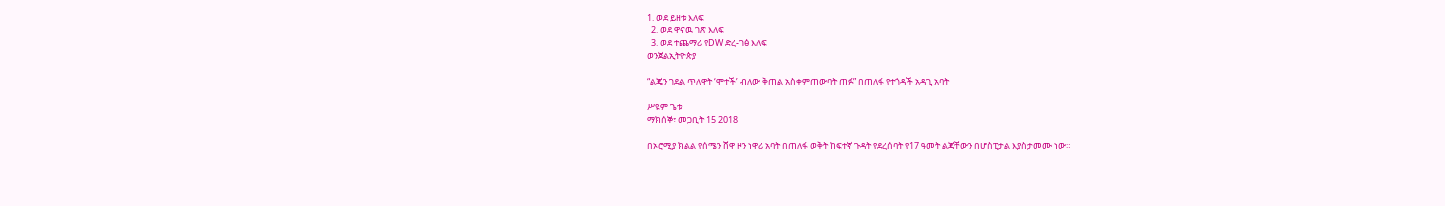1. ወደ ይዘቱ እለፍ
  2. ወደ ዋናዉ ገጽ እለፍ
  3. ወደ ተጨማሪ የDW ድረ-ገፅ እለፍ
ወንጀልኢትዮጵያ

“ልጄን ገደል ጥለዋት ‘ሞተች’ ብለው ቅጠል አስቀምጠውባት ጠፉ” በጠለፋ የተጎዳች አዳጊ አባት

ሥዩም ጌቱ
ማክሰኞ፣ መጋቢት 15 2018

በኦሮሚያ ክልል የሰሜን ሸዋ ዞን ነዋሪ አባት በጠለፋ ወቅት ከፍተኛ ጉዳት የደረሰባት የ17 ዓመት ልጃቸውን በሆስፒታል እያስታመሙ ነው።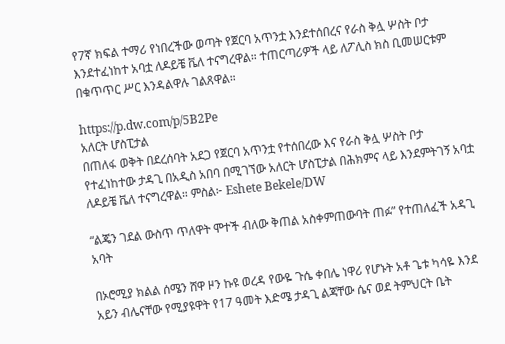የ7ኛ ክፍል ተማሪ የነበረችው ወጣት የጀርባ አጥንቷ እንደተሰበረና የራስ ቅሏ ሦስት ቦታ እንደተፈነከተ አባቷ ለዶይቼ ቬለ ተናግረዋል። ተጠርጣሪዎች ላይ ለፖሊስ ክስ ቢመሠርቱም በቁጥጥር ሥር እንዳልዋሉ ገልጸዋል።

https://p.dw.com/p/5B2Pe
አለርት ሆስፒታል
በጠለፋ ወቅት በደረሰባት አደጋ የጀርባ አጥንቷ የተሰበረው እና የራስ ቅሏ ሦስት ቦታ የተፈነከተው ታዳጊ በአዲስ አበባ በሚገኘው አለርት ሆስፒታል በሕክምና ላይ እንደምትገኝ አባቷ ለዶይቼ ቬለ ተናግረዋል። ምስል፦ Eshete Bekele/DW

“ልጄን ገደል ውስጥ ጥለዋት ሞተች ብለው ቅጠል አስቀምጠውባት ጠፉ” የተጠለፈች አዳጊ አባት

በኦሮሚያ ክልል ሰሜን ሸዋ ዞን ኩዩ ወረዳ የውዬ ጉሴ ቀበሌ ነዋሪ የሆኑት አቶ ጌቱ ካሳዬ እንደ አይን ብሌናቸው የሚያዩዋት የ17 ዓመት እድሜ ታዳጊ ልጃቸው ሴና ወደ ትምህርት ቤት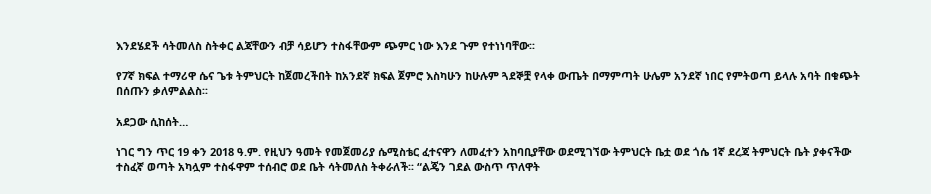እንደሄደች ሳትመለስ ስትቀር ልጃቸውን ብቻ ሳይሆን ተስፋቸውም ጭምር ነው እንደ ጉም የተነነባቸው፡፡

የ7ኛ ክፍል ተማሪዋ ሴና ጌቱ ትምህርት ከጀመረችበት ከአንደኛ ክፍል ጀምሮ እስካሁን ከሁሉም ጓደኞቿ የላቀ ውጤት በማምጣት ሁሌም አንደኛ ነበር የምትወጣ ይላሉ አባት በቁጭት በሰጡን ቃለምልልስ፡፡

አደጋው ሲከሰት…

ነገር ግን ጥር 19 ቀን 2018 ዓ.ም. የዚህን ዓመት የመጀመሪያ ሴሚስቴር ፈተናዋን ለመፈተን አከባቢያቸው ወደሚገኘው ትምህርት ቤቷ ወደ ጎሴ 1ኛ ደረጃ ትምህርት ቤት ያቀናችው ተስፈኛ ወጣት አካሏም ተስፋዋም ተሰብሮ ወደ ቤት ሳትመለስ ትቀራለች፡፡ “ልጄን ገደል ውስጥ ጥለዋት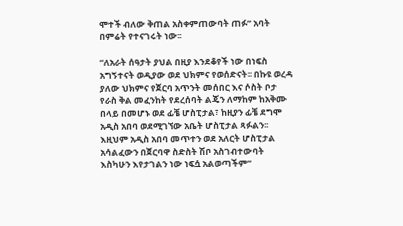ሞተች ብለው ቅጠል አስቀምጠውባት ጠፉ” አባት በምሬት የተናገሩት ነው፡፡

“ለአራት ሰዓታት ያህል በዚያ እንደቆየች ነው በነፍስ አግኝተናት ወዲያው ወደ ህክምና የወሰድናት፡፡ በኩዩ ወረዳ ያለው ህክምና የጀርባ አጥንት መሰበር እና ሶስት ቦታ የራስ ቅል መፈንከት የደረሰባት ልጄን ለማከም ከአቅሙ በላይ በመሆኑ ወደ ፊቼ ሆስፒታል፣ ከዚያን ፊቼ ደግሞ አዲስ አበባ ወደሚገኘው አቤት ሆስፒታል ጻፉልን፡፡ እዚህም አዲስ አበባ መጥተን ወደ አለርት ሆስፒታል አሳልፈውን በጀርባዋ ስድስት ሽቦ አስገብተውባት እስካሁን እየታገልን ነው ነፍሷ አልወጣችም”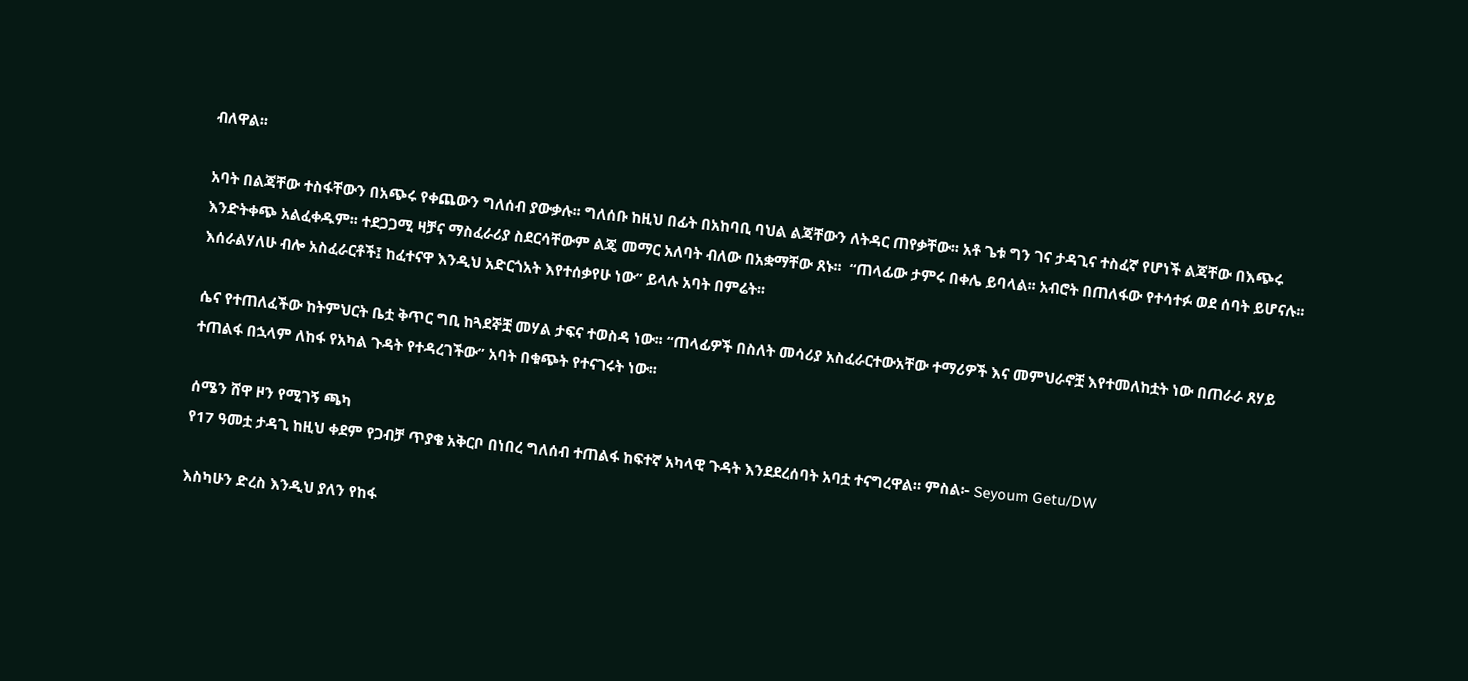ብለዋል፡፡

አባት በልጃቸው ተስፋቸውን በአጭሩ የቀጨውን ግለሰብ ያውቃሉ፡፡ ግለሰቡ ከዚህ በፊት በአከባቢ ባህል ልጃቸውን ለትዳር ጠየቃቸው፡፡ አቶ ጌቱ ግን ገና ታዳጊና ተስፈኛ የሆነች ልጃቸው በእጭሩ እንድትቀጭ አልፈቀዱም፡፡ ተደጋጋሚ ዛቻና ማስፈራሪያ ስደርሳቸውም ልጄ መማር አለባት ብለው በአቋማቸው ጸኑ፡፡  “ጠላፊው ታምሩ በቀሌ ይባላል፡፡ አብሮት በጠለፋው የተሳተፉ ወደ ሰባት ይሆናሉ፡፡ እሰራልሃለሁ ብሎ አስፈራርቶች፤ ከፈተናዋ እንዲህ አድርጎአት እየተሰቃየሁ ነው” ይላሉ አባት በምሬት፡፡

ሴና የተጠለፈችው ከትምህርት ቤቷ ቅጥር ግቢ ከጓደኞቿ መሃል ታፍና ተወስዳ ነው፡፡ “ጠላፊዎች በስለት መሳሪያ አስፈራርተውአቸው ተማሪዎች እና መምህራኖቿ እየተመለከቷት ነው በጠራራ ጸሃይ ተጠልፋ በኋላም ለከፋ የአካል ጉዳት የተዳረገችው” አባት በቁጭት የተናገሩት ነው፡፡

ሰሜን ሸዋ ዞን የሚገኝ ጫካ
የ17 ዓመቷ ታዳጊ ከዚህ ቀደም የጋብቻ ጥያቄ አቅርቦ በነበረ ግለሰብ ተጠልፋ ከፍተኛ አካላዊ ጉዳት እንደደረሰባት አባቷ ተናግረዋል። ምስል፦ Seyoum Getu/DW

እስካሁን ድረስ እንዲህ ያለን የከፋ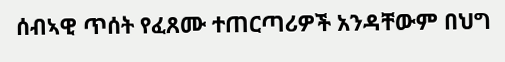ሰብኣዊ ጥሰት የፈጸሙ ተጠርጣሪዎች አንዳቸውም በህግ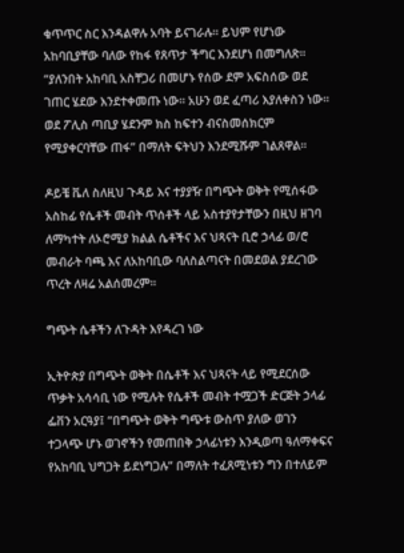ቁጥጥር ስር እንዳልዋሉ አባት ይናገራሉ፡፡ ይህም የሆነው አከባቢያቸው ባለው የከፋ የጸጥታ ችግር እንደሆነ በመግለጽ፡፡ “ያለንበት አከባቢ አስቸጋሪ በመሆኑ የሰው ደም አፍስሰው ወደ ገጠር ሄደው እንደተቀመጡ ነው፡፡ አሁን ወደ ፈጣሪ እያለቀስን ነው፡፡ ወደ ፖሊስ ጣቢያ ሄደንም ክስ ከፍተን ብናስመሰክርም የሚያቀርባቸው ጠፋ” በማለት ፍትህን እንደሚሹም ገልጸዋል፡፡

ዶይቼ ቬለ ስለዚህ ጉዳይ እና ተያያዥ በግጭት ወቅት የሚሰፋው አስከፊ የሴቶች መብት ጥሰቶች ላይ አስተያየታቸውን በዚህ ዘገባ ለማካተት ለኦሮሚያ ክልል ሴቶችና እና ህጻናት ቢሮ ኃላፊ ወ/ሮ መብራት ባጫ እና ለአከባቢው ባለስልጣናት በመደወል ያደረገው ጥረት ለዛሬ አልሰመረም፡፡

ግጭት ሴቶችን ለጉዳት እየዳረገ ነው

ኢትዮጵያ በግጭት ወቅት በሴቶች እና ህጻናት ላይ የሚደርሰው ጥቃት አሳሳቢ ነው የሚሉት የሴቶች መብት ተሟጋች ድርጅት ኃላፊ ፌቨን አርዓያ፤ “በግጭት ወቅት ግጭቱ ውስጥ ያለው ወገን ተጋላጭ ሆኑ ወገኖችን የመጠበቅ ኃላፊነቱን እንዲወጣ ዓለማቀፍና የአከባቢ ህግጋት ይደነግጋሉ” በማለት ተፈጸሚነቱን ግን በተለይም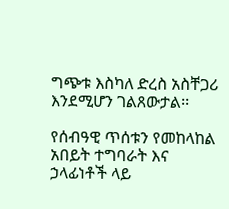ግጭቱ እስካለ ድረስ አስቸጋሪ እንደሚሆን ገልጸውታል፡፡

የሰብዓዊ ጥሰቱን የመከላከል አበይት ተግባራት እና ኃላፊነቶች ላይ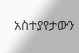አስተያየታውን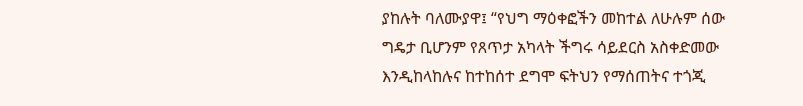ያከሉት ባለሙያዋ፤ “የህግ ማዕቀፎችን መከተል ለሁሉም ሰው ግዴታ ቢሆንም የጸጥታ አካላት ችግሩ ሳይደርስ አስቀድመው እንዲከላከሉና ከተከሰተ ደግሞ ፍትህን የማሰጠትና ተጎጂ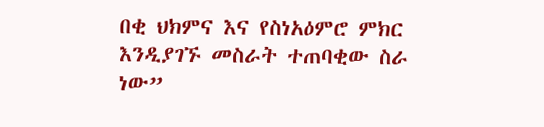በቂ ህክምና እና የስነአዕምሮ ምክር እንዲያገኙ መስራት ተጠባቂው ስራ ነው”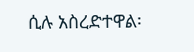ሲሉ አስረድተዋል፡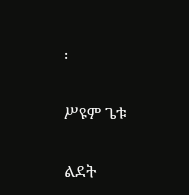፡

ሥዩም ጌቱ

ልደት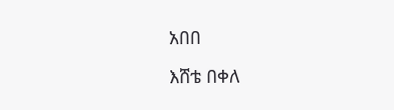አበበ

እሸቴ በቀለ